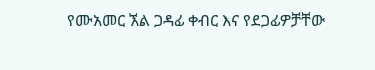የሙአመር ኧል ጋዳፊ ቀብር እና የደጋፊዎቻቸው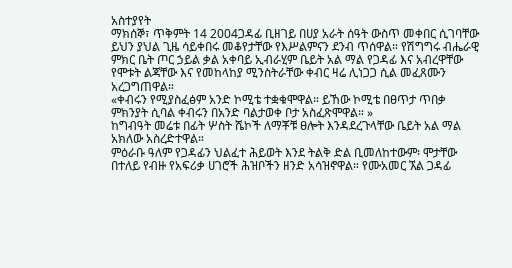አስተያየት
ማክሰኞ፣ ጥቅምት 14 2004ጋዳፊ ቢዘገይ በሀያ አራት ሰዓት ውስጥ መቀበር ሲገባቸው ይህን ያህል ጊዜ ሳይቀበሩ መቆየታቸው የእሥልምናን ደንብ ጥሰዋል። የሽግግሩ ብሔራዊ ምክር ቤት ጦር ኃይል ቃል አቀባይ ኢብራሂም ቤይት አል ማል የጋዳፊ እና አብረዋቸው የሞቱት ልጃቸው እና የመከላከያ ሚንስትራቸው ቀብር ዛሬ ሊነጋጋ ሲል መፈጸሙን አረጋግጠዋል።
«ቀብሩን የሚያስፈፅም አንድ ኮሚቴ ተቋቁሞዋል። ይኸው ኮሚቴ በፀጥታ ጥበቃ ምክንያት ሲባል ቀብሩን በአንድ ባልታወቀ ቦታ አስፈጽሞዋል። »
ከግብዓት መሬቱ በፊት ሦስት ሼኮች ለማቾቹ ፀሎት እንዳደረጉላቸው ቤይት አል ማል አክለው አስረድተዋል።
ምዕራቡ ዓለም የጋዳፊን ህልፈተ ሕይወት እንደ ትልቅ ድል ቢመለከተውም፡ ሞታቸው በተለይ የብዙ የአፍሪቃ ሀገሮች ሕዝቦችን ዘንድ አሳዝኖዋል። የሙአመር ኧል ጋዳፊ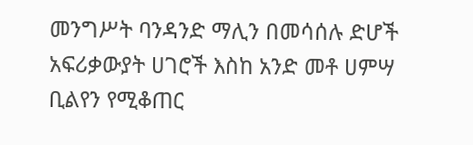መንግሥት ባንዳንድ ማሊን በመሳሰሉ ድሆች አፍሪቃውያት ሀገሮች እስከ አንድ መቶ ሀምሣ ቢልየን የሚቆጠር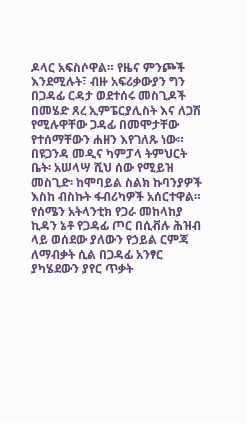ዶላር አፍስሶዋል። የዜና ምንጮች እንደሚሉት፣ ብዙ አፍሪቃውያን ግን በጋዳፊ ርዳታ ወደተሰሩ መስጊዶች በመሄድ ጸረ ኢምፔርያሊስት እና ለጋሽ የሚሉዋቸው ጋዳፊ በመሞታቸው የተሰማቸውን ሐዘን እየገለጹ ነው። በዩጋንዳ መዲና ካምፓላ ትምህርት ቤት፡ አሠላሣ ሺህ ሰው የሚይዝ መስጊድ፡ ከሞባይል ስልክ ኩባንያዎች እስከ ብስኩት ፋብሪካዎች አሰርተዋል። የሰሜን አትላንቲክ የጋራ መከላከያ ኪዳን ኔቶ የጋዳፊ ጦር በሲቭሉ ሕዝብ ላይ ወሰደው ያለውን የኃይል ርምጃ ለማብቃት ሲል በጋዳፊ አንፃር ያካሄደውን ያየር ጥቃት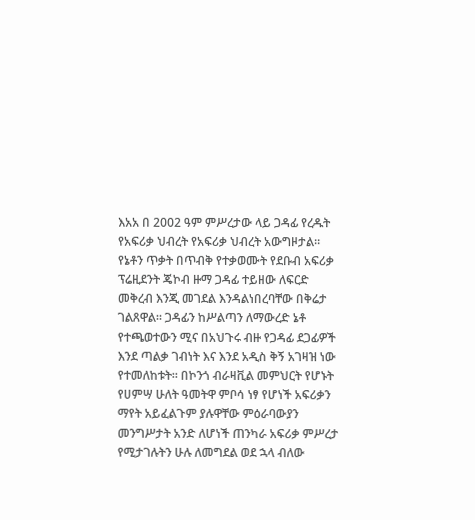እአአ በ 2002 ዓም ምሥረታው ላይ ጋዳፊ የረዱት የአፍሪቃ ህብረት የአፍሪቃ ህብረት አውግዞታል። የኔቶን ጥቃት በጥብቅ የተቃወሙት የደቡብ አፍሪቃ ፕሬዚደንት ጄኮብ ዙማ ጋዳፊ ተይዘው ለፍርድ መቅረብ እንጂ መገደል እንዳልነበረባቸው በቅሬታ ገልጸዋል። ጋዳፊን ከሥልጣን ለማውረድ ኔቶ የተጫወተውን ሚና በአህጉሩ ብዙ የጋዳፊ ደጋፊዎች እንደ ጣልቃ ገብነት እና እንደ አዲስ ቅኝ አገዛዝ ነው የተመለከቱት። በኮንጎ ብራዛቪል መምህርት የሆኑት የሀምሣ ሁለት ዓመትዋ ምቦሳ ነፃ የሆነች አፍሪቃን ማየት አይፈልጉም ያሉዋቸው ምዕራባውያን መንግሥታት አንድ ለሆነች ጠንካራ አፍሪቃ ምሥረታ የሚታገሉትን ሁሉ ለመግደል ወደ ኋላ ብለው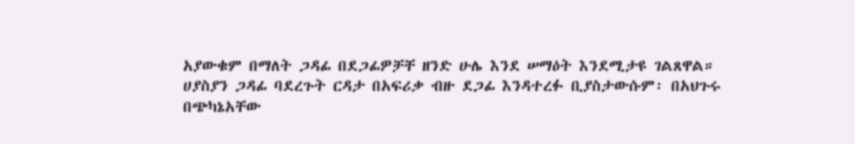አያውቁም በማለት ጋዳፊ በደጋፊዎቻቸ ዘንድ ሁሌ እንደ ሠማዕት እንደሚታዩ ገልጸዋል።
ሀያስያን ጋዳፊ ባደረጉት ርዳታ በአፍሪቃ ብዙ ደጋፊ እንዳተረፉ ቢያስታውሱም፡ በአህጉሩ በጭካኔአቸው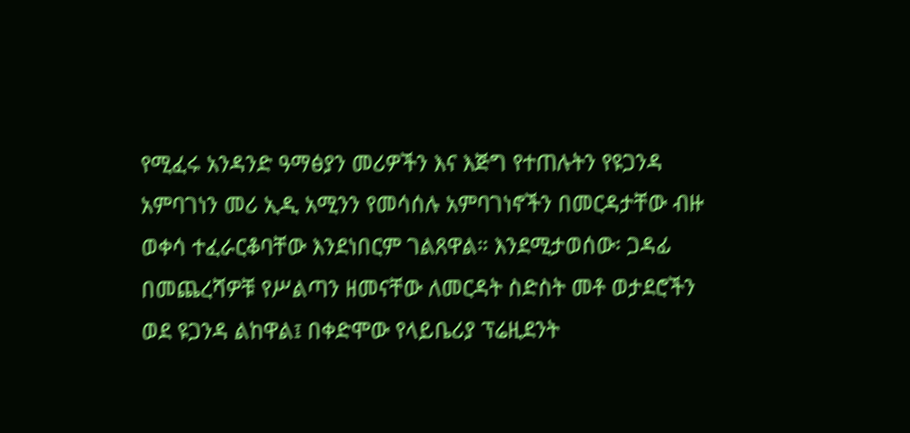የሚፈሩ አንዳንድ ዓማፅያን መሪዎችን እና እጅግ የተጠሉትን የዩጋንዳ አምባገነን መሪ ኢዲ አሚንን የመሳሰሉ አምባገነኖችን በመርዳታቸው ብዙ ወቀሳ ተፈራርቆባቸው እንደነበርም ገልጸዋል። እንደሚታወሰው፡ ጋዳፊ በመጨረሻዎቹ የሥልጣን ዘመናቸው ለመርዳት ስድስት መቶ ወታደሮችን ወደ ዩጋንዳ ልከዋል፤ በቀድሞው የላይቤሪያ ፕሬዚደንት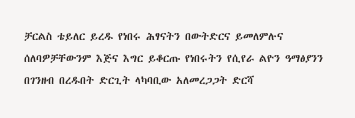ቻርልስ ቴይለር ይረዱ የነበሩ ሕፃናትን በውትድርና ይመለምሉና ሰለባዎቻቸውንም እጅና እግር ይቆርጡ የነበሩትን የሲየራ ልዮን ዓማፅያንን በገንዘብ በረዱበት ድርጊት ላካባቢው አለመረጋጋት ድርሻ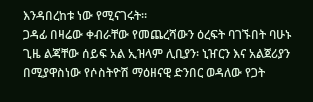እንዳበረከቱ ነው የሚናገሩት።
ጋዳፊ በዛሬው ቀብራቸው የመጨረሻውን ዕረፍት ባገኙበት ባሁኑ ጊዜ ልጃቸው ሰይፍ አል ኢዝላም ሊቢያን፡ ኒዠርን እና አልጀሪያን በሚያዋስነው የሶስትዮሽ ማዕዘናዊ ድንበር ወዳለው የጋት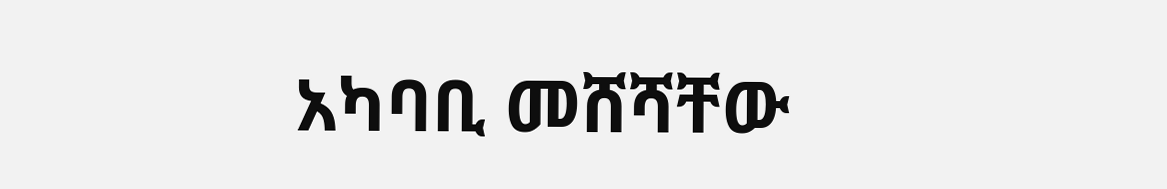አካባቢ መሸሻቸው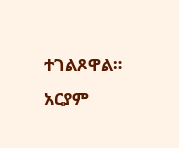ተገልጾዋል።
አርያም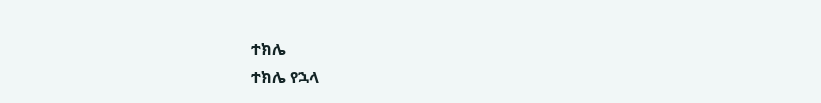ተክሌ
ተክሌ የኋላ